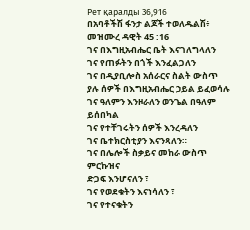Рет қаралды 36,916
በአባቶችሽ ፋንታ ልጆች ተወለዱልሽ፥ መዝሙረ ዳዊት 45 :16
ገና በእግዚአብሔር ቤት እናገለግላለን
ገና የጠፉትን በጎች እንፈልጋለን
ገና በዲያቢሎስ አሰራርና ስልት ውስጥ
ያሉ ሰዎች በእግዚአብሔር ኃይል ይፈወሳሉ
ገና ዓለምን እንዞራለን ወንጌል በዓለም ይሰበካል
ገና የተቸገሩትን ሰዎች እንረዳለን
ገና ቤተክርስቲያን እናንጻለን።
ገና በሌሎች ስቃይና መከራ ውስጥ ምርኩዝና
ድጋፍ እንሆናለን ፣
ገና የወደቁትን እናነሳለን ፣
ገና የተናቁትን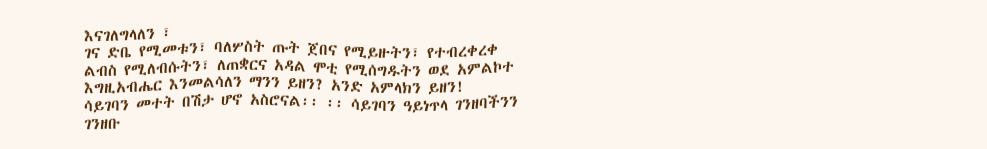እናገለግላለን ፣
ገና ድቤ የሚመቱን፣ ባለሦስት ጡት ጀበና የሚይዙትን፣ የተብረቀረቀ ልብስ የሚለብሱትን፣ ለጠቋርና አዳል ሞቲ የሚሰግዱትን ወደ አምልኮተ እግዚአብሔር እንመልሳለን ማንን ይዘን? አንድ አምላክን ይዘን!
ሳይገባን መተት በሽታ ሆኖ አስሮናል፡፡ ፡፡ ሳይገባን ዓይነጥላ ገንዘባችንን ገንዘቡ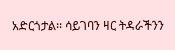አድርጎታል፡፡ ሳይገባን ዛር ትዳራችንን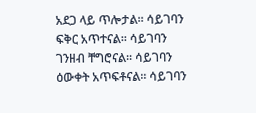አደጋ ላይ ጥሎታል፡፡ ሳይገባን ፍቅር አጥተናል፡፡ ሳይገባን ገንዘብ ቸግሮናል፡፡ ሳይገባን ዕውቀት አጥፍቶናል፡፡ ሳይገባን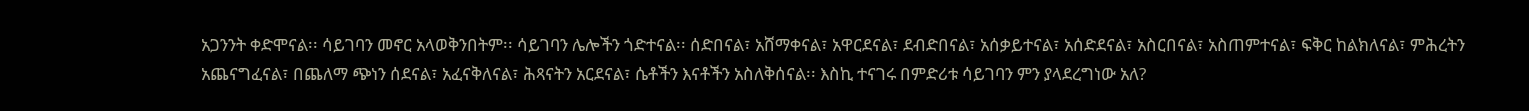አጋንንት ቀድሞናል፡፡ ሳይገባን መኖር አላወቅንበትም፡፡ ሳይገባን ሌሎችን ጎድተናል፡፡ ሰድበናል፣ አሸማቀናል፣ አዋርደናል፣ ደብድበናል፣ አሰቃይተናል፣ አሰድደናል፣ አስርበናል፣ አስጠምተናል፣ ፍቅር ከልክለናል፣ ምሕረትን አጨናግፈናል፣ በጨለማ ጭነን ሰደናል፣ አፈናቅለናል፣ ሕጻናትን አርደናል፣ ሴቶችን እናቶችን አስለቅሰናል፡፡ እስኪ ተናገሩ በምድሪቱ ሳይገባን ምን ያላደረግነው አለ?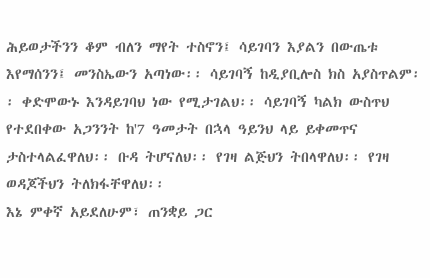ሕይወታችንን ቆም ብለን ማየት ተስኖን፤ ሳይገባን እያልን በውጤቱ እየማሰንን፤ መንስኤውን አጣነው፡፡ ሳይገባኝ ከዲያቢሎስ ክስ አያስጥልም፡፡ ቀድሞውኑ እንዳይገባህ ነው የሚታገልህ፡፡ ሳይገባኝ ካልክ ውስጥህ የተደበቀው አጋንንት ከ'7 ዓመታት በኋላ ዓይንህ ላይ ይቀመጥና ታስተላልፈዋለህ፡፡ ቡዳ ትሆናለህ፡፡ የገዛ ልጅህን ትበላዋለህ፡፡ የገዛ ወዳጆችህን ትለክፋቸዋለህ፡፡
እኔ ምቀኛ አይደለሁም፣ ጠንቋይ ጋር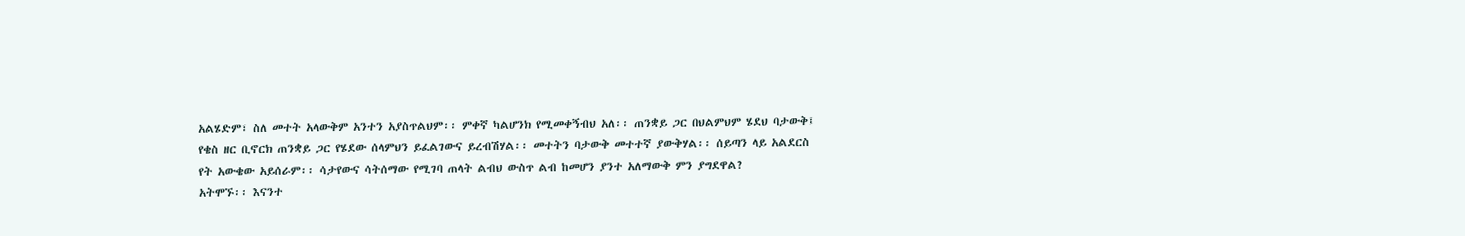አልሄድም፣ ስለ መተት አላውቅም አንተን አያስጥልህም፡፡ ምቀኛ ካልሆንክ የሚመቀኝብህ አለ፡፡ ጠንቋይ ጋር በህልምህም ሄደህ ባታውቅ፤ የቄስ ዘር ቢኖርክ ጠንቋይ ጋር የሄደው ሰላምህን ይፈልገውና ይረብሽሃል፡፡ መተትን ባታውቅ መተተኛ ያውቅሃል፡፡ ሰይጣን ላይ አልደርስ የት አውቄው አይሰራም፡፡ ሳታየውና ሳትሰማው የሚገባ ጠላት ልብህ ውስጥ ልብ ከመሆን ያንተ አለማውቅ ምን ያግደዋል?
አትሞኙ፡፡ እናንተ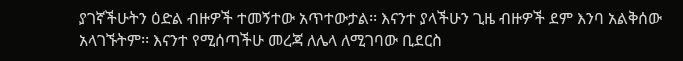ያገኛችሁትን ዕድል ብዙዎች ተመኝተው አጥተውታል፡፡ እናንተ ያላችሁን ጊዜ ብዙዎች ደም እንባ አልቅሰው አላገኙትም፡፡ እናንተ የሚሰጣችሁ መረጃ ለሌላ ለሚገባው ቢደርስ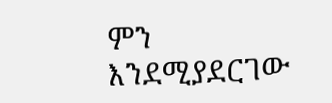ምን እንደሚያደርገው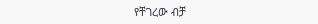የቸገረው ብቻ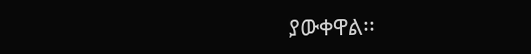ያውቀዋል፡፡